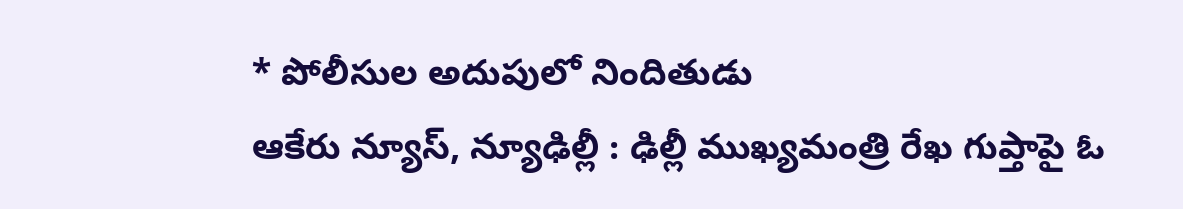* పోలీసుల అదుపులో నిందితుడు
ఆకేరు న్యూస్, న్యూఢిల్లీ : ఢిల్లీ ముఖ్యమంత్రి రేఖ గుప్తాపై ఓ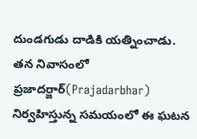దుండగుడు దాడికి యత్నించాడు. తన నివాసంలో ప్రజాదర్జార్(Prajadarbhar) నిర్వహిస్తున్న సమయంలో ఈ ఘటన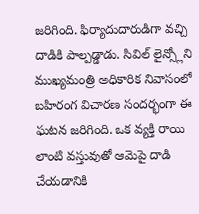జరిగింది. ఫిర్యాదుదారుడిగా వచ్చి దాడికి పాల్పడ్డాడు. సివిల్ లైన్స్లోని ముఖ్యమంత్రి అధికారిక నివాసంలో బహిరంగ విచారణ సందర్భంగా ఈ ఘటన జరిగింది. ఒక వ్యక్తి రాయి లాంటి వస్తువుతో ఆమెపై దాడి చేయడానికి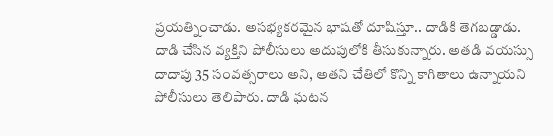ప్రయత్నించాడు. అసభ్యకరమైన భాషతో దూషిస్తూ.. దాడికి తెగబడ్డాడు. దాడి చేసిన వ్యక్తిని పోలీసులు అదుపులోకి తీసుకున్నారు. అతడి వయస్సు దాదాపు 35 సంవత్సరాలు అని, అతని చేతిలో కొన్ని కాగితాలు ఉన్నాయని పోలీసులు తెలిపారు. దాడి ఘటన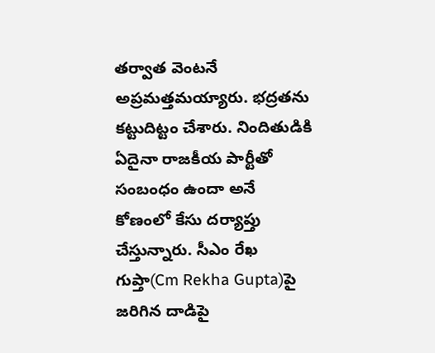తర్వాత వెంటనే అప్రమత్తమయ్యారు. భద్రతను కట్టుదిట్టం చేశారు. నిందితుడికి ఏదైనా రాజకీయ పార్టీతో సంబంధం ఉందా అనే కోణంలో కేసు దర్యాప్తు చేస్తున్నారు. సీఎం రేఖ గుప్తా(Cm Rekha Gupta)పై జరిగిన దాడిపై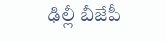ఢిల్లీ బీజేపీ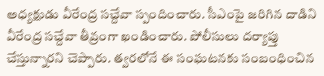అధ్యక్షుడు వీరేంద్ర సచ్దేవా స్పందించారు. సీఎంపై జరిగిన దాడిని వీరేంద్ర సచ్దేవా తీవ్రంగా ఖండించారు. పోలీసులు దర్యాప్తు చేస్తున్నారని చెప్పారు. త్వరలోనే ఈ సంఘటనకు సంబంధించిన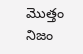మొత్తం నిజం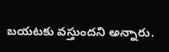బయటకు వస్తుందని అన్నారు.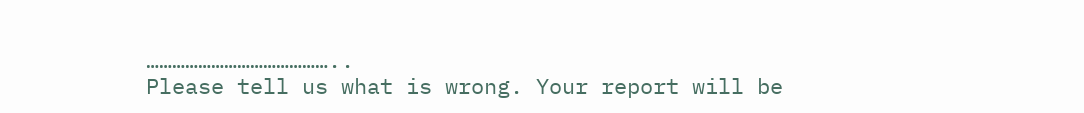……………………………………..
Please tell us what is wrong. Your report will be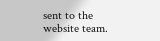sent to the website team.